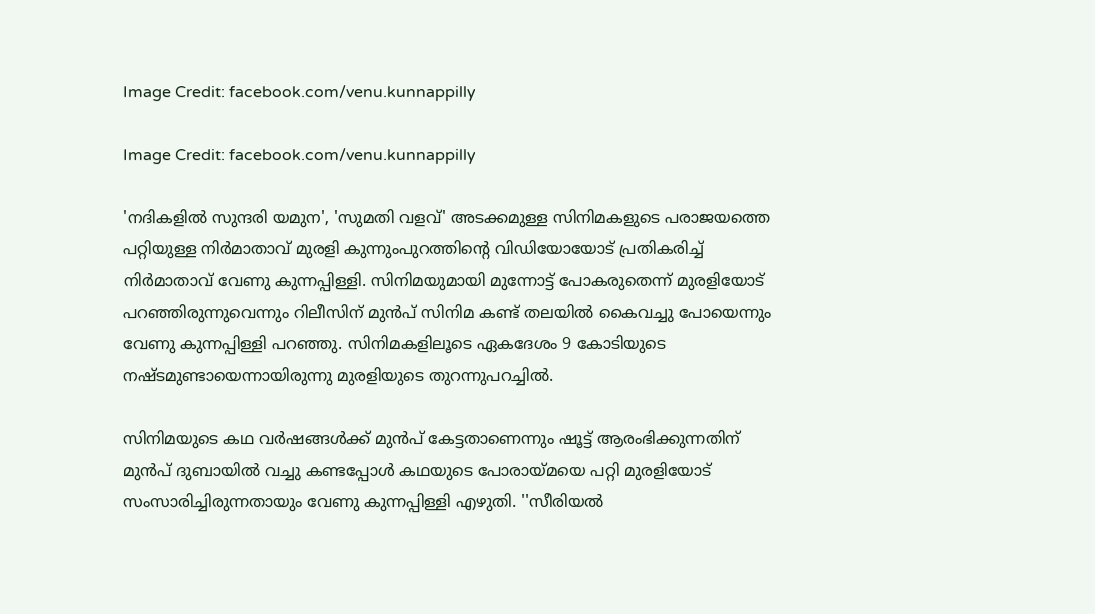Image Credit: facebook.com/venu.kunnappilly

Image Credit: facebook.com/venu.kunnappilly

'നദികളിൽ സുന്ദരി യമുന', 'സുമതി വളവ്' അടക്കമുള്ള സിനിമകളുടെ പരാജയത്തെ പറ്റിയുള്ള നിര്‍മാതാവ് മുരളി കുന്നുംപുറത്തിന്റെ വിഡിയോയോട് പ്രതികരിച്ച് നിര്‍മാതാവ് വേണു കുന്നപ്പിള്ളി. സിനിമയുമായി മുന്നോട്ട് പോകരുതെന്ന് മുരളിയോട് പറഞ്ഞിരുന്നുവെന്നും റിലീസിന് മുന്‍പ് സിനിമ കണ്ട് തലയില്‍ കൈവച്ചു പോയെന്നും വേണു കുന്നപ്പിള്ളി പറഞ്ഞു. സിനിമകളിലൂടെ ഏകദേശം 9 കോടിയുടെ നഷ്ടമുണ്ടായെന്നായിരുന്നു മുരളിയുടെ തുറന്നുപറച്ചില്‍.

സിനിമയുടെ കഥ വര്‍ഷങ്ങള്‍ക്ക് മുന്‍പ് കേട്ടതാണെന്നും ഷൂട്ട് ആരംഭിക്കുന്നതിന് മുന്‍പ് ദുബായില്‍ വച്ചു കണ്ടപ്പോള്‍ കഥയുടെ പോരായ്മയെ പറ്റി മുരളിയോട് സംസാരിച്ചിരുന്നതായും വേണു കുന്നപ്പിള്ളി എഴുതി. ''സീരിയൽ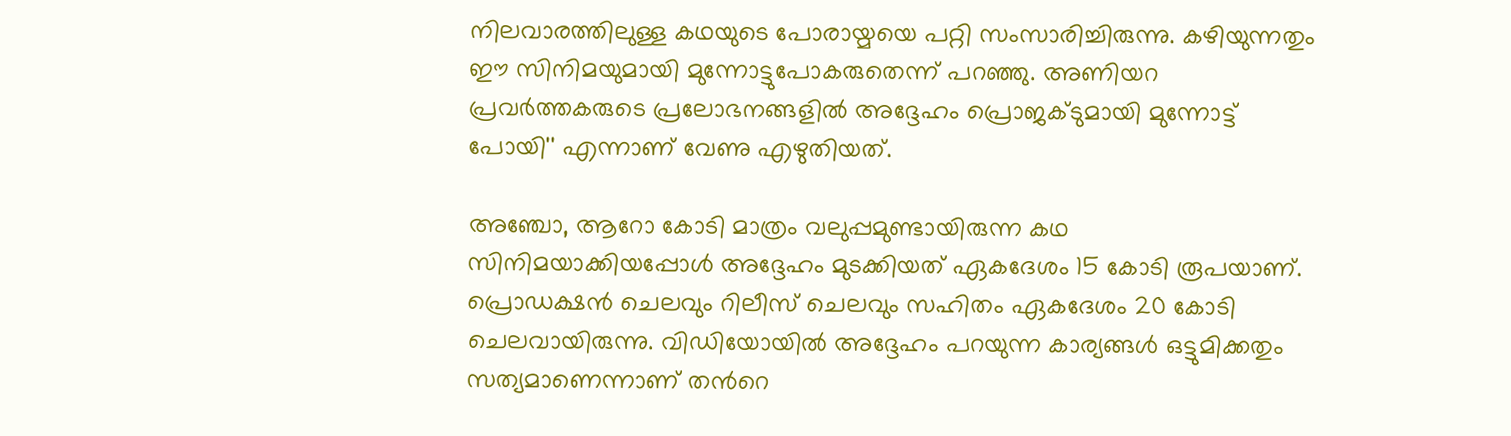നിലവാരത്തിലുള്ള കഥയുടെ പോരായ്മയെ പറ്റി സംസാരിച്ചിരുന്നു. കഴിയുന്നതും ഈ സിനിമയുമായി മുന്നോട്ടുപോകരുതെന്ന് പറഞ്ഞു. അണിയറ പ്രവർത്തകരുടെ പ്രലോഭനങ്ങളിൽ അദ്ദേഹം പ്രൊജക്ടുമായി മുന്നോട്ട് പോയി'' എന്നാണ് വേണു എഴുതിയത്.

അഞ്ചോ, ആറോ കോടി മാത്രം വലുപ്പമുണ്ടായിരുന്ന കഥ സിനിമയാക്കിയപ്പോൾ അദ്ദേഹം മുടക്കിയത് ഏകദേശം 15 കോടി രൂപയാണ്. പ്രൊഡക്ഷന്‍ ചെലവും റിലീസ് ചെലവും സഹിതം ഏകദേശം 20 കോടി ചെലവായിരുന്നു. വിഡിയോയില്‍ അദ്ദേഹം പറയുന്ന കാര്യങ്ങള്‍ ഒട്ടുമിക്കതും സത്യമാണെന്നാണ് തന്‍റെ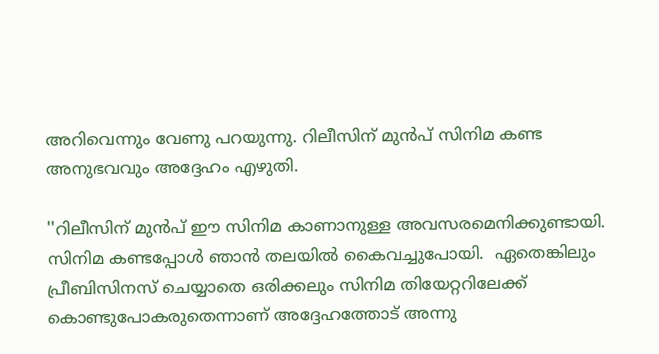അറിവെന്നും വേണു പറയുന്നു. റിലീസിന് മുന്‍പ് സിനിമ കണ്ട അനുഭവവും അദ്ദേഹം എഴുതി.

''റിലീസിന് മുന്‍പ് ഈ സിനിമ കാണാനുള്ള അവസരമെനിക്കുണ്ടായി. സിനിമ കണ്ടപ്പോൾ ഞാൻ തലയിൽ കൈവച്ചുപോയി.  ഏതെങ്കിലും പ്രീബിസിനസ് ചെയ്യാതെ ഒരിക്കലും സിനിമ തിയേറ്ററിലേക്ക് കൊണ്ടുപോകരുതെന്നാണ് അദ്ദേഹത്തോട് അന്നു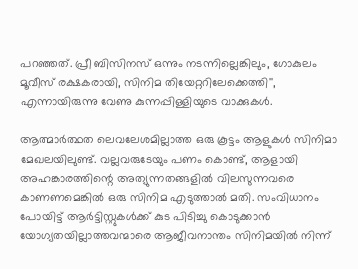പറഞ്ഞത്. പ്രീ ബിസിനസ് ഒന്നും നടന്നില്ലെങ്കിലും, ഗോകുലം മൂവീസ് രക്ഷകരായി, സിനിമ തിയേറ്ററിലേക്കെത്തി'', എന്നായിരുന്നു വേണു കുന്നപ്പിള്ളിയുടെ വാക്കുകള്‍.

ആത്മാർത്ഥത ലെവലേശമില്ലാത്ത ഒരു കൂട്ടം ആളുകൾ സിനിമാ മേഖലയിലുണ്ട്. വല്ലവരുടേയും പണം കൊണ്ട്, ആളായി അഹങ്കാരത്തിന്റെ അത്യുന്നതങ്ങളിൽ വിലസുന്നവരെ കാണണമെങ്കിൽ ഒരു സിനിമ എടുത്താൽ മതി. സംവിധാനം പോയിട്ട് ആര്‍ട്ടിസ്റ്റുകള്‍ക്ക് കുട പിടിച്ചു കൊടുക്കാന്‍ യോഗ്യതയില്ലാത്തവന്മാരെ ആജീവനാന്തം സിനിമയിൽ നിന്ന്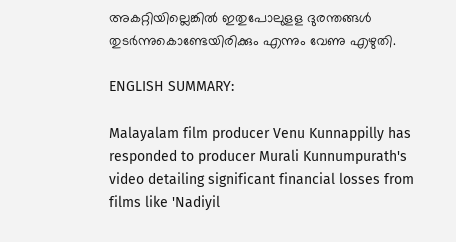അകറ്റിയില്ലെങ്കിൽ ഇതുപോലുളള ദുരന്തങ്ങൾ തുടർന്നുകൊണ്ടേയിരിക്കും എന്നും വേണു എഴുതി.

ENGLISH SUMMARY:

Malayalam film producer Venu Kunnappilly has responded to producer Murali Kunnumpurath's video detailing significant financial losses from films like 'Nadiyil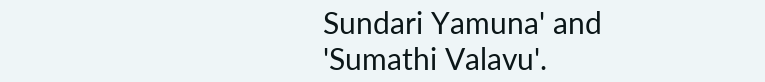Sundari Yamuna' and 'Sumathi Valavu'.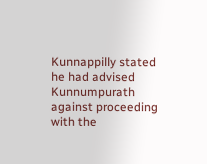Kunnappilly stated he had advised Kunnumpurath against proceeding with the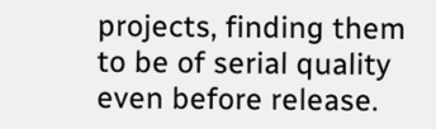projects, finding them to be of serial quality even before release.